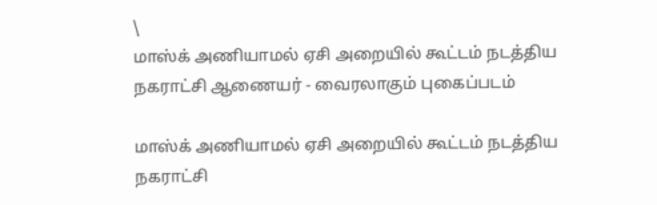\
மாஸ்க் அணியாமல் ஏசி அறையில் கூட்டம் நடத்திய நகராட்சி ஆணையர் - வைரலாகும் புகைப்படம்

மாஸ்க் அணியாமல் ஏசி அறையில் கூட்டம் நடத்திய நகராட்சி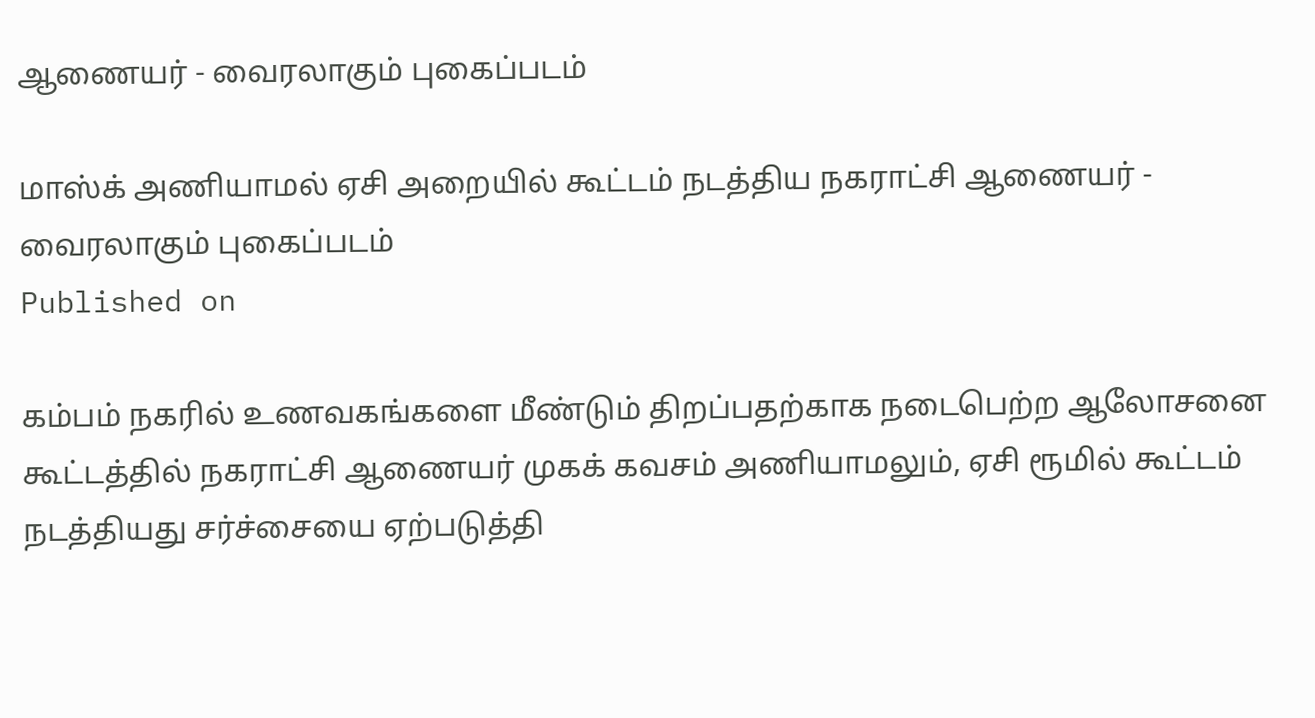ஆணையர் - வைரலாகும் புகைப்படம்

மாஸ்க் அணியாமல் ஏசி அறையில் கூட்டம் நடத்திய நகராட்சி ஆணையர் - வைரலாகும் புகைப்படம்
Published on

கம்பம் நகரில் உணவகங்களை மீண்டும் திறப்பதற்காக நடைபெற்ற ஆலோசனை கூட்டத்தில் நகராட்சி ஆணையர் முகக் கவசம் அணியாமலும், ஏசி ரூமில் கூட்டம் நடத்தியது சர்ச்சையை ஏற்படுத்தி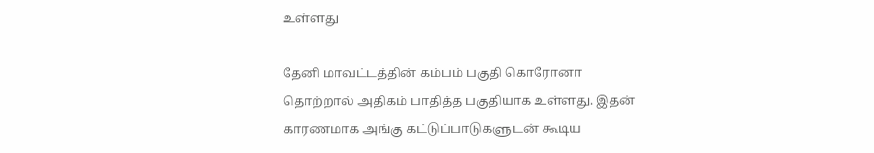உள்ளது

தேனி மாவட்டத்தின் கம்பம் பகுதி கொரோனா தொற்றால் அதிகம் பாதித்த பகுதியாக உள்ளது. இதன் காரணமாக அங்கு கட்டுப்பாடுகளுடன் கூடிய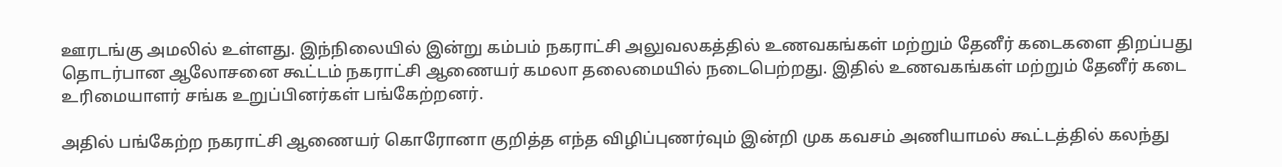ஊரடங்கு அமலில் உள்ளது. இந்நிலையில் இன்று கம்பம் நகராட்சி அலுவலகத்தில் உணவகங்கள் மற்றும் தேனீர் கடைகளை திறப்பது தொடர்பான ஆலோசனை கூட்டம் நகராட்சி ஆணையர் கமலா தலைமையில் நடைபெற்றது. இதில் உணவகங்கள் மற்றும் தேனீர் கடை உரிமையாளர் சங்க உறுப்பினர்கள் பங்கேற்றனர்.

அதில் பங்கேற்ற நகராட்சி ஆணையர் கொரோனா குறித்த எந்த விழிப்புணர்வும் இன்றி முக கவசம் அணியாமல் கூட்டத்தில் கலந்து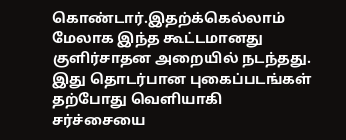கொண்டார்.இதற்க்கெல்லாம் மேலாக இந்த கூட்டமானது குளிர்சாதன அறையில் நடந்தது. இது தொடர்பான புகைப்படங்கள் தற்போது வெளியாகி சர்ச்சையை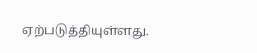ஏற்படுத்தியுள்ளது.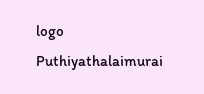logo
Puthiyathalaimurai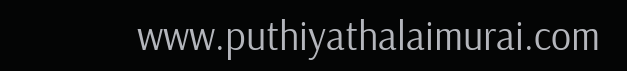www.puthiyathalaimurai.com